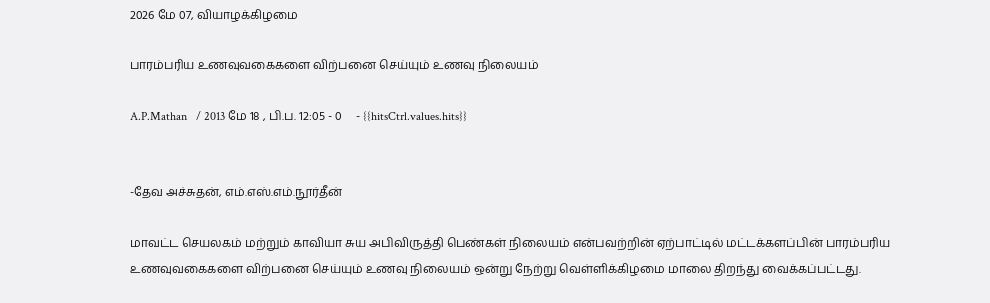2026 மே 07, வியாழக்கிழமை

பாரம்பரிய உணவுவகைகளை விற்பனை செய்யும் உணவு நிலையம்

A.P.Mathan   / 2013 மே 18 , பி.ப. 12:05 - 0     - {{hitsCtrl.values.hits}}


-தேவ அச்சுதன், எம்.எஸ்.எம்.நூர்தீன்

மாவட்ட செயலகம் மற்றும் காவியா சுய அபிவிருத்தி பெண்கள் நிலையம் என்பவற்றின் ஏற்பாட்டில் மட்டக்களப்பின் பாரம்பரிய உணவுவகைகளை விற்பனை செய்யும் உணவு நிலையம் ஒன்று நேற்று வெள்ளிக்கிழமை மாலை திறந்து வைக்கப்பட்டது.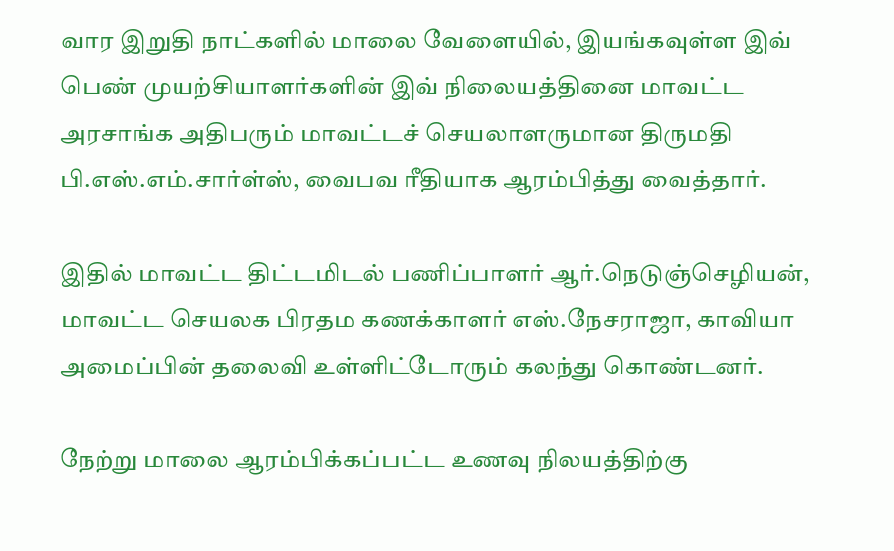வார இறுதி நாட்களில் மாலை வேளையில், இயங்கவுள்ள இவ் பெண் முயற்சியாளர்களின் இவ் நிலையத்தினை மாவட்ட அரசாங்க அதிபரும் மாவட்டச் செயலாளருமான திருமதி பி.எஸ்.எம்.சார்ள்ஸ், வைபவ ரீதியாக ஆரம்பித்து வைத்தார்.

இதில் மாவட்ட திட்டமிடல் பணிப்பாளர் ஆர்.நெடுஞ்செழியன், மாவட்ட செயலக பிரதம கணக்காளர் எஸ்.நேசராஜா, காவியா அமைப்பின் தலைவி உள்ளிட்டோரும் கலந்து கொண்டனர்.

நேற்று மாலை ஆரம்பிக்கப்பட்ட உணவு நிலயத்திற்கு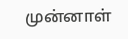முன்னாள்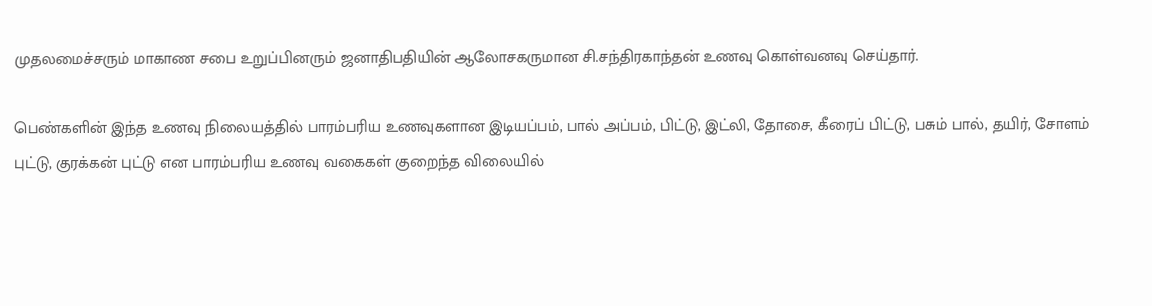முதலமைச்சரும் மாகாண சபை உறுப்பினரும் ஜனாதிபதியின் ஆலோசகருமான சி.சந்திரகாந்தன் உணவு கொள்வனவு செய்தார்.

பெண்களின் இந்த உணவு நிலையத்தில் பாரம்பரிய உணவுகளான இடியப்பம், பால் அப்பம், பிட்டு, இட்லி, தோசை, கீரைப் பிட்டு, பசும் பால், தயிர், சோளம் புட்டு, குரக்கன் புட்டு என பாரம்பரிய உணவு வகைகள் குறைந்த விலையில்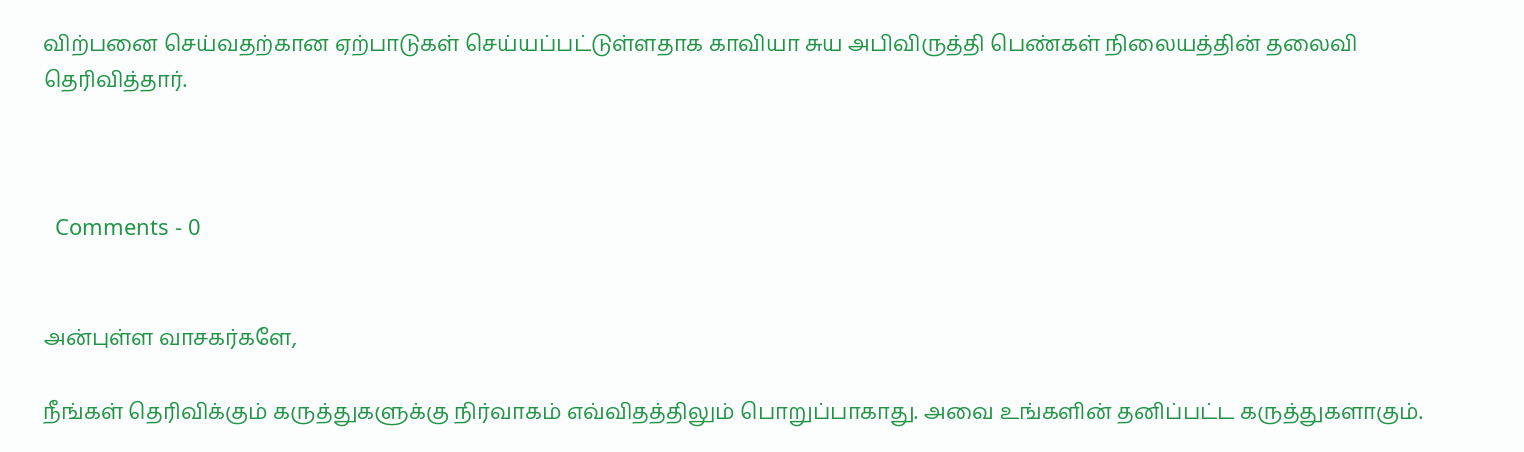விற்பனை செய்வதற்கான ஏற்பாடுகள் செய்யப்பட்டுள்ளதாக காவியா சுய அபிவிருத்தி பெண்கள் நிலையத்தின் தலைவி தெரிவித்தார்.



  Comments - 0


அன்புள்ள வாசகர்களே,

நீங்கள் தெரிவிக்கும் கருத்துகளுக்கு நிர்வாகம் எவ்விதத்திலும் பொறுப்பாகாது. அவை உங்களின் தனிப்பட்ட கருத்துகளாகும்.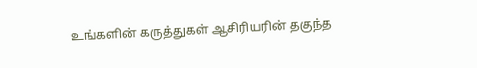உங்களின் கருத்துகள் ஆசிரியரின் தகுந்த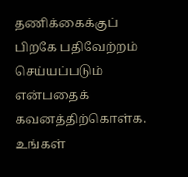தணிக்கைக்குப் பிறகே பதிவேற்றம் செய்யப்படும் என்பதைக் கவனத்திற்கொள்க. உங்கள்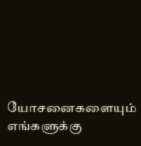யோசனைகளையும் எங்களுக்கு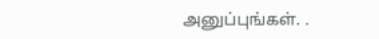அனுப்புங்கள். .